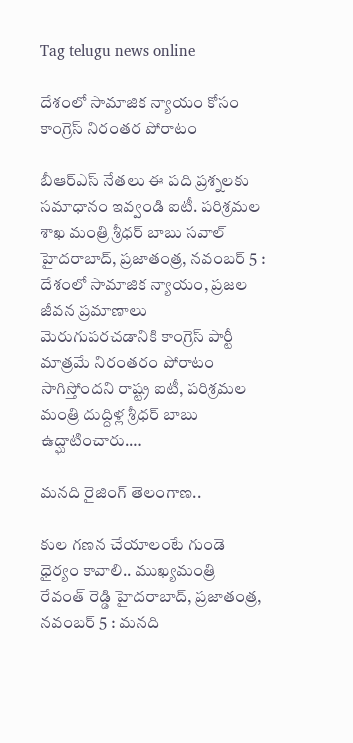Tag telugu news online

దేశంలో సామాజిక న్యాయం కోసం కాంగ్రెస్‌ నిరంత‌ర పోరాటం

బీఆర్ఎస్ నేతలు ఈ పది ప్రశ్నలకు స‌మాధానం ఇవ్వండి ఐటీ. ప‌రిశ్ర‌మ‌ల శాఖ మంత్రి శ్రీధర్ బాబు స‌వాల్‌ హైద‌రాబాద్‌, ప్ర‌జాతంత్ర‌, న‌వంబ‌ర్ 5 : దేశంలో సామాజిక న్యాయం, ప్రజల జీవన ప్రమాణాలు మెరుగుప‌ర‌చ‌డానికి కాంగ్రెస్ పార్టీ మాత్ర‌మే నిరంతరం పోరాటం సాగిస్తోంద‌ని రాష్ట్ర ఐటీ, పరిశ్రమల మంత్రి దుద్దిళ్ల శ్రీధర్ బాబు ఉద్ఘాటించారు.…

మనది రైజింగ్‌ ‌తెలంగాణ..

కుల గణన చేయాలంటే గుండె ధైర్యం కావాలి.. ముఖ్యమంత్రి రేవంత్‌ ‌రెడ్డి హైదరాబాద్‌, ప్రజాతంత్ర, నవంబర్‌ 5 : మనది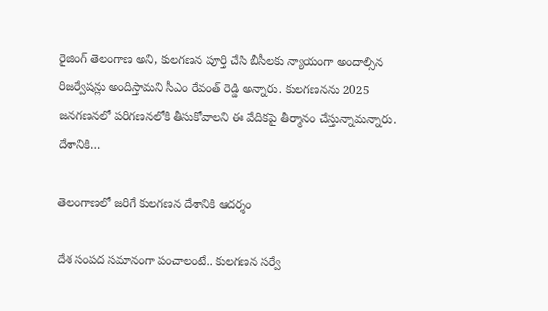రైజింగ్‌ ‌తెలంగాణ అని, కులగణన పూర్తి చేసి బీసీలకు న్యాయంగా అందాల్సిన రిజర్వేషన్లు అందిస్తామని సీఎం రేవంత్‌ ‌రెడ్డి అన్నారు. కులగణనను 2025 జనగణనలో పరిగణనలోకి తీసుకోవాలని ఈ వేదికపై తీర్మానం చేస్తున్నామన్నారు. దేశానికి…

తెలంగాణలో జరిగే కులగణన దేశానికి ఆదర్శం

దేశ సంపద సమానంగా పంచాలంటే.. కులగణన సర్వే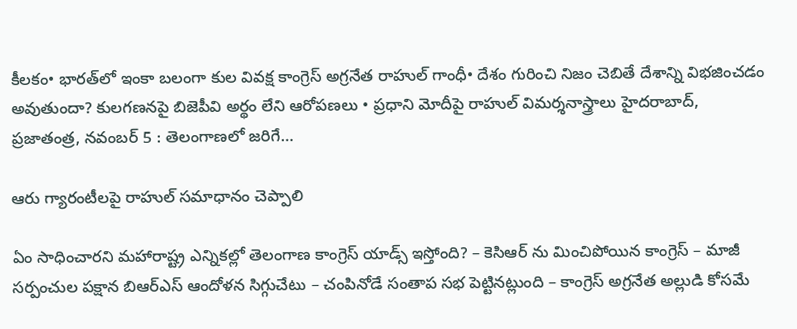కీలకం• భారత్‌లో ఇంకా బలంగా కుల వివక్ష కాంగ్రెస్‌ అ‌గ్రనేత రాహుల్‌ ‌గాంధీ• దేశం గురించి నిజం చెబితే దేశాన్ని విభజించడం అవుతుందా? కులగణనపై బిజెపీవి అర్థం లేని ఆరోపణలు • ప్రధాని మోదీపై రాహుల్‌ ‌విమర్శనాస్త్రాలు హైదరాబాద్‌, ప్రజాతంత్ర, నవంబర్‌ 5 : తెలంగాణలో జరిగే…

ఆరు గ్యారంటీలపై రాహుల్‌ సమాధానం చెప్పాలి

ఏం సాధించారని మహారాష్ట్ర ఎన్నికల్లో తెలంగాణ కాంగ్రెస్‌ యాడ్స్‌ ఇస్తోంది? – కెసిఆర్‌ ను మించిపోయిన కాంగ్రెస్‌ – మాజీ సర్పంచుల పక్షాన బిఆర్‌ఎస్‌ ఆందోళన సిగ్గుచేటు – చంపినోడే సంతాప సభ పెట్టినట్లుంది – కాంగ్రెస్‌ అగ్రనేత అల్లుడి కోసమే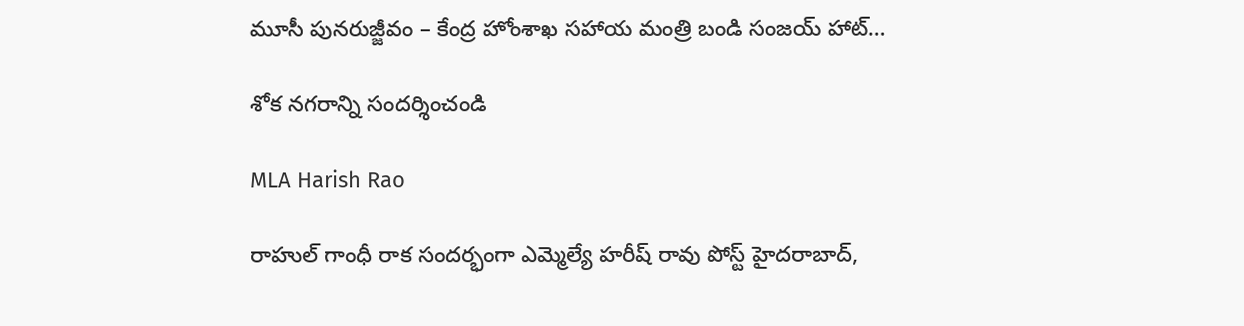మూసీ పునరుజ్జీవం – కేంద్ర హోంశాఖ సహాయ మంత్రి బండి సంజయ్‌ హాట్‌…

శోక నగరాన్ని సందర్శించండి

MLA Harish Rao

రాహుల్‌ గాంధీ రాక సందర్భంగా ఎమ్మెల్యే హరీష్‌ రావు పోస్ట్‌ హైదరాబాద్‌,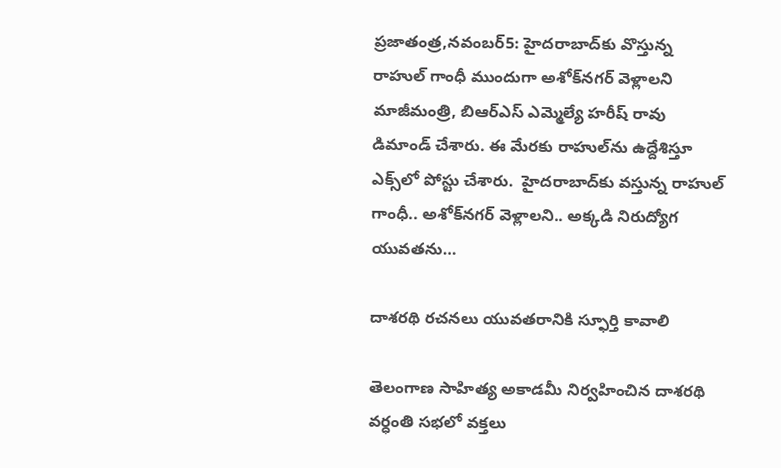ప్రజాతంత్ర,నవంబర్‌5: హైదరాబాద్‌కు వొస్తున్న రాహుల్‌ గాంధీ ముందుగా అశోక్‌నగర్‌ వెళ్లాలని మాజీమంత్రి, బిఆర్‌ఎస్‌ ఎమ్మెల్యే హరీష్‌ రావు డిమాండ్‌ చేశారు. ఈ మేరకు రాహుల్‌ను ఉద్దేశిస్తూ ఎక్స్‌లో పోస్టు చేశారు.  హైదరాబాద్‌కు వస్తున్న రాహుల్‌ గాంధీ.. అశోక్‌నగర్‌ వెళ్లాలని.. అక్కడి నిరుద్యోగ యువతను…

దాశరథి రచనలు యువతరానికి స్ఫూర్తి కావాలి

తెలంగాణ సాహిత్య అకాడమీ నిర్వహించిన దాశరథి వర్ధంతి సభలో వక్తలు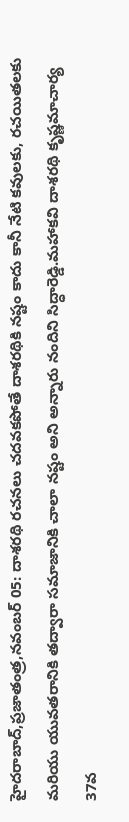హైదరాబాద్‌,ప్రజాతంత్ర,నవంబర్‌ 05: దాశరథి రచనలు చదవకపోతే దాశరథికి నష్టం కాదు కానీ నేటి కవులకు, రచయితలకు మరియు యువతరానికి తద్వారా సమాజానికి చాలా నష్టం అని అన్నారు నందిని సిద్ధారెడ్డి.మహాకవి దాశరథి కృష్ణమాచార్య 37వ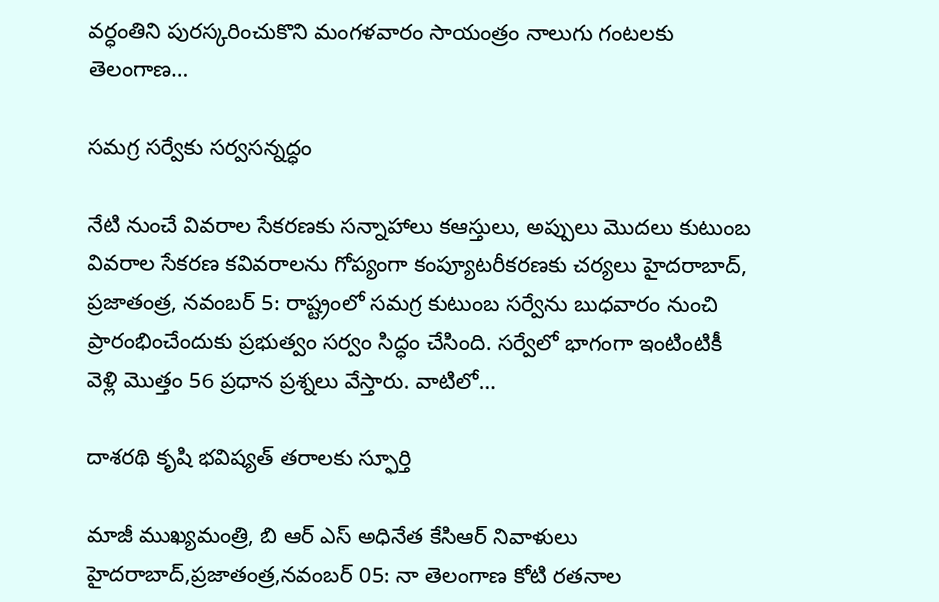వర్ధంతిని పురస్కరించుకొని మంగళవారం సాయంత్రం నాలుగు గంటలకు తెలంగాణ…

సమగ్ర సర్వేకు సర్వసన్నద్ధం

నేటి నుంచే వివరాల సేకరణకు సన్నాహాలు కఆస్తులు, అప్పులు మొదలు కుటుంబ వివరాల సేకరణ కవివరాలను గోప్యంగా కంప్యూటరీకరణకు చర్యలు హైదరాబాద్‌, ప్రజాతంత్ర, నవంబర్‌ 5: రాష్ట్రంలో సమగ్ర కుటుంబ సర్వేను బుధవారం నుంచి ప్రారంభించేందుకు ప్రభుత్వం సర్వం సిద్ధం చేసింది. సర్వేలో భాగంగా ఇంటింటికీ వెళ్లి మొత్తం 56 ప్రధాన ప్రశ్నలు వేస్తారు. వాటిలో…

దాశరథి కృషి భవిష్యత్‌ ‌తరాలకు స్ఫూర్తి

మాజీ ముఖ్యమంత్రి, బి ఆర్‌ ఎస్‌ అధినేత కేసిఆర్‌ ‌నివాళులు హైదరాబాద్‌,ప్రజాతంత్ర,నవంబర్‌ 05: నా తెలంగాణ కోటి రతనాల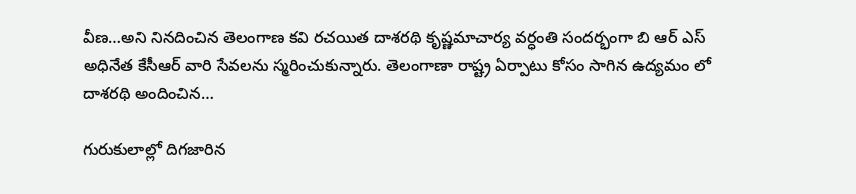వీణ…అని నినదించిన తెలంగాణ కవి రచయిత దాశరథి కృష్ణమాచార్య వర్ధంతి సందర్భంగా బి ఆర్‌ ఎస్‌ అధినేత కేసీఆర్‌ ‌వారి సేవలను స్మరించుకున్నారు. తెలంగాణా రాష్ట్ర ఏర్పాటు కోసం సాగిన ఉద్యమం లో దాశరథి అందించిన…

గురుకులాల్లో దిగజారిన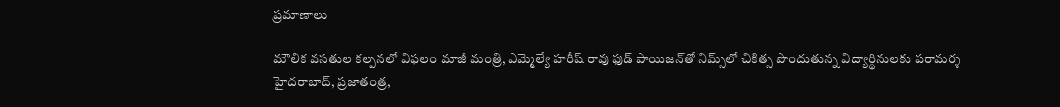ప్రమాణాలు

మౌలిక వసతుల కల్పనలో విఫలం మాజీ మంత్రి, ఎమ్మెల్యే హరీష్‌ ‌రావు ఫుడ్‌ ‌పాయిజన్‌తో నిమ్స్‌లో చికిత్స పొందుతున్న విద్యార్థినులకు పరామర్శ హైదరాబాద్‌, ప్రజాతంత్ర,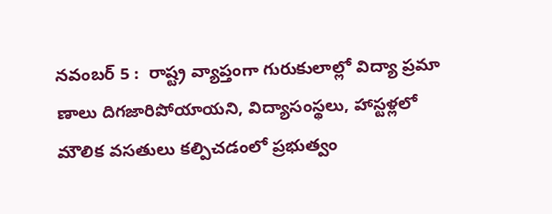నవంబర్‌ 5 :  రాష్ట్ర వ్యాప్తంగా గురుకులాల్లో విద్యా ప్రమా ణాలు దిగజారిపోయాయని, విద్యాసంస్థలు, హాస్టళ్లలో మౌలిక వసతులు కల్పిచడంలో ప్రభుత్వం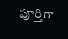పూర్తిగా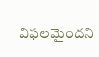విఫలమైందని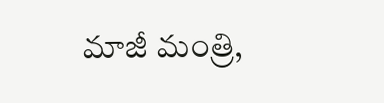మాజీ మంత్రి,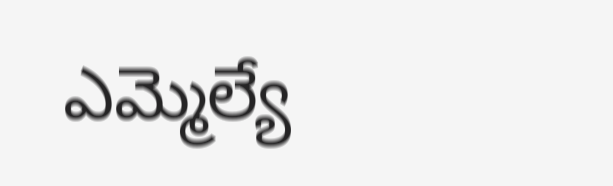ఎమ్మెల్యే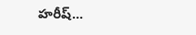హరీష్‌…